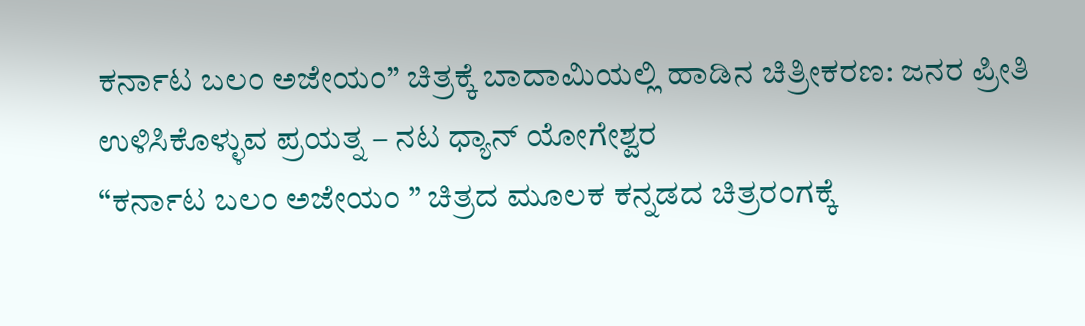ಕರ್ನಾಟ ಬಲಂ ಅಜೇಯಂ” ಚಿತ್ರಕ್ಕೆ ಬಾದಾಮಿಯಲ್ಲಿ ಹಾಡಿನ ಚಿತ್ರೀಕರಣ: ಜನರ ಪ್ರೀತಿ ಉಳಿಸಿಕೊಳ್ಳುವ ಪ್ರಯತ್ನ – ನಟ ಧ್ಯಾನ್ ಯೋಗೇಶ್ವರ
“ಕರ್ನಾಟ ಬಲಂ ಅಜೇಯಂ ” ಚಿತ್ರದ ಮೂಲಕ ಕನ್ನಡದ ಚಿತ್ರರಂಗಕ್ಕೆ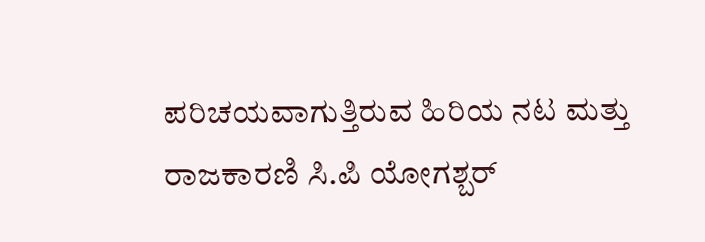ಪರಿಚಯವಾಗುತ್ತಿರುವ ಹಿರಿಯ ನಟ ಮತ್ತು ರಾಜಕಾರಣಿ ಸಿ.ಪಿ ಯೋಗಶ್ಬರ್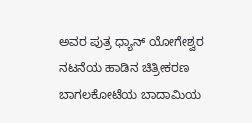ಅವರ ಪುತ್ರ ಧ್ಯಾನ್ ಯೋಗೇಶ್ವರ ನಟನೆಯ ಹಾಡಿನ ಚಿತ್ರೀಕರಣ ಬಾಗಲಕೋಟೆಯ ಬಾದಾಮಿಯ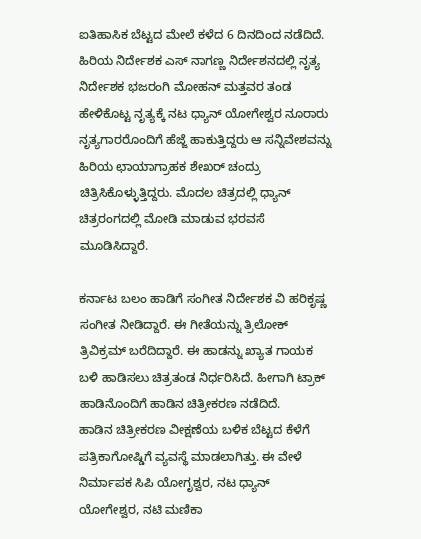ಐತಿಹಾಸಿಕ ಬೆಟ್ಟದ ಮೇಲೆ ಕಳೆದ 6 ದಿನದಿಂದ ನಡೆದಿದೆ.
ಹಿರಿಯ ನಿರ್ದೇಶಕ ಎಸ್ ನಾಗಣ್ಣ ನಿರ್ದೇಶನದಲ್ಲಿ ನೃತ್ಯ ನಿರ್ದೇಶಕ ಭಜರಂಗಿ ಮೋಹನ್ ಮತ್ತವರ ತಂಡ ಹೇಳಿಕೊಟ್ಟ ನೃತ್ಯಕ್ಕೆ ನಟ ಧ್ಯಾನ್ ಯೋಗೇಶ್ವರ ನೂರಾರು ನೃತ್ಯಗಾರರೊಂದಿಗೆ ಹೆಜ್ಜೆ ಹಾಕುತ್ತಿದ್ದರು ಆ ಸನ್ನಿವೇಶವನ್ನು ಹಿರಿಯ ಛಾಯಾಗ್ರಾಹಕ ಶೇಖರ್ ಚಂದ್ರು ಚಿತ್ರಿಸಿಕೊಳ್ಳುತ್ತಿದ್ದರು. ಮೊದಲ ಚಿತ್ರದಲ್ಲಿ ಧ್ಯಾನ್ ಚಿತ್ರರಂಗದಲ್ಲಿ ಮೋಡಿ ಮಾಡುವ ಭರವಸೆ ಮೂಡಿಸಿದ್ದಾರೆ.

ಕರ್ನಾಟ ಬಲಂ ಹಾಡಿಗೆ ಸಂಗೀತ ನಿರ್ದೇಶಕ ವಿ ಹರಿಕೃಷ್ಣ ಸಂಗೀತ ನೀಡಿದ್ದಾರೆ. ಈ ಗೀತೆಯನ್ನು ತ್ರಿಲೋಕ್ ತ್ರಿವಿಕ್ರಮ್ ಬರೆದಿದ್ದಾರೆ. ಈ ಹಾಡನ್ನು ಖ್ಯಾತ ಗಾಯಕ ಬಳಿ ಹಾಡಿಸಲು ಚಿತ್ರತಂಡ ನಿರ್ಧರಿಸಿದೆ. ಹೀಗಾಗಿ ಟ್ರಾಕ್ ಹಾಡಿನೊಂದಿಗೆ ಹಾಡಿನ ಚಿತ್ರೀಕರಣ ನಡೆದಿದೆ.
ಹಾಡಿನ ಚಿತ್ರೀಕರಣ ವೀಕ್ಷಣೆಯ ಬಳಿಕ ಬೆಟ್ಟದ ಕೆಳೆಗೆ ಪತ್ರಿಕಾಗೋಷ್ಡಿಗೆ ವ್ಯವಸ್ಥೆ ಮಾಡಲಾಗಿತ್ತು. ಈ ವೇಳೆ ನಿರ್ಮಾಪಕ ಸಿಪಿ ಯೋಗೃಶ್ವರ, ನಟ ಧ್ಯಾನ್ ಯೋಗೇಶ್ವರ, ನಟಿ ಮಣಿಕಾ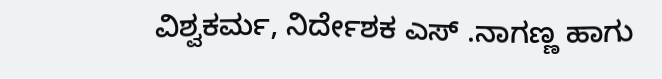ವಿಶ್ವಕರ್ಮ, ನಿರ್ದೇಶಕ ಎಸ್ .ನಾಗಣ್ಣ ಹಾಗು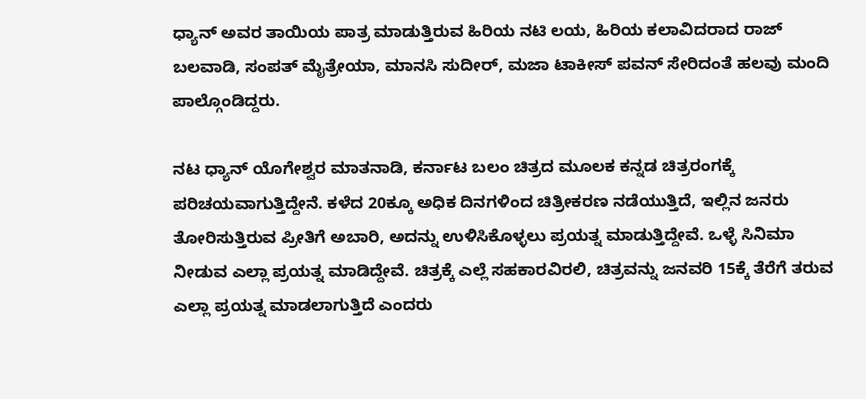ಧ್ಯಾನ್ ಅವರ ತಾಯಿಯ ಪಾತ್ರ ಮಾಡುತ್ತಿರುವ ಹಿರಿಯ ನಟಿ ಲಯ, ಹಿರಿಯ ಕಲಾವಿದರಾದ ರಾಜ್ ಬಲವಾಡಿ, ಸಂಪತ್ ಮೈತ್ರೇಯಾ, ಮಾನಸಿ ಸುದೀರ್, ಮಜಾ ಟಾಕೀಸ್ ಪವನ್ ಸೇರಿದಂತೆ ಹಲವು ಮಂದಿ ಪಾಲ್ಗೊಂಡಿದ್ದರು.

ನಟ ಧ್ಯಾನ್ ಯೊಗೇಶ್ವರ ಮಾತನಾಡಿ, ಕರ್ನಾಟ ಬಲಂ ಚಿತ್ರದ ಮೂಲಕ ಕನ್ನಡ ಚಿತ್ರರಂಗಕ್ಕೆ ಪರಿಚಯವಾಗುತ್ತಿದ್ದೇನೆ. ಕಳೆದ 20ಕ್ಕೂ ಅಧಿಕ ದಿನಗಳಿಂದ ಚಿತ್ರೀಕರಣ ನಡೆಯುತ್ತಿದೆ, ಇಲ್ಲಿನ ಜನರು ತೋರಿಸುತ್ತಿರುವ ಪ್ರೀತಿಗೆ ಅಬಾರಿ, ಅದನ್ನು ಉಳಿಸಿಕೊಳ್ಳಲು ಪ್ರಯತ್ನ ಮಾಡುತ್ತಿದ್ದೇವೆ. ಒಳ್ಳೆ ಸಿನಿಮಾ ನೀಡುವ ಎಲ್ಲಾ ಪ್ರಯತ್ನ ಮಾಡಿದ್ದೇವೆ. ಚಿತ್ರಕ್ಕೆ ಎಲ್ಲೆ ಸಹಕಾರವಿರಲಿ, ಚಿತ್ರವನ್ನು ಜನವರಿ 15ಕ್ಕೆ ತೆರೆಗೆ ತರುವ ಎಲ್ಲಾ ಪ್ರಯತ್ನ ಮಾಡಲಾಗುತ್ತಿದೆ ಎಂದರು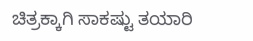ಚಿತ್ರಕ್ಕಾಗಿ ಸಾಕಷ್ಟು ತಯಾರಿ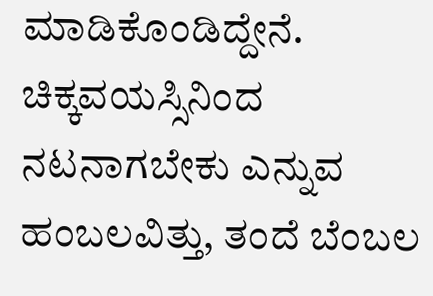ಮಾಡಿಕೊಂಡಿದ್ದೇನೆ. ಚಿಕ್ಕವಯಸ್ಸಿನಿಂದ ನಟನಾಗಬೇಕು ಎನ್ನುವ ಹಂಬಲವಿತ್ತು, ತಂದೆ ಬೆಂಬಲ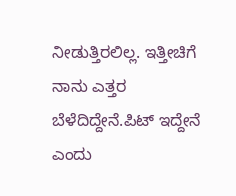ನೀಡುತ್ತಿರಲಿಲ್ಲ. ಇತ್ತೀಚಿಗೆ ನಾನು ಎತ್ತರ ಬೆಳೆದಿದ್ದೇನೆ.ಪಿಟ್ ಇದ್ದೇನೆ ಎಂದು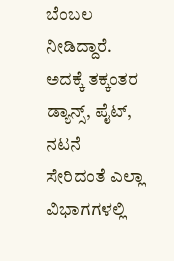ಬೆಂಬಲ ನೀಡಿದ್ದಾರೆ. ಅದಕ್ಕೆ ತಕ್ಕಂತರ ಡ್ಯಾನ್ಸ್, ಪೈಟ್, ನಟನೆ ಸೇರಿದಂತೆ ಎಲ್ಲಾ ವಿಭಾಗಗಳಲ್ಲಿ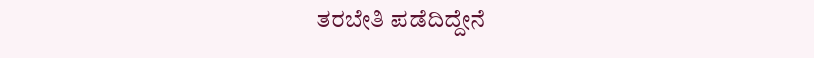ತರಬೇತಿ ಪಡೆದಿದ್ದೇನೆ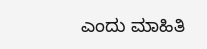ಎಂದು ಮಾಹಿತಿ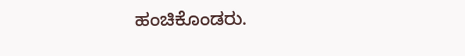ಹಂಚಿಕೊಂಡರು.